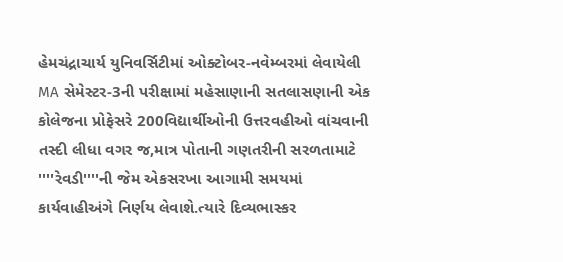હેમચંદ્રાચાર્ય યુનિવર્સિટીમાં ઓક્ટોબર-નવેમ્બરમાં લેવાયેલી MA સેમેસ્ટર-3ની પરીક્ષામાં મહેસાણાની સતલાસણાની એક કોલેજના પ્રોફેસરે 200વિદ્યાર્થીઓની ઉત્તરવહીઓ વાંચવાની તસ્દી લીધા વગર જ,માત્ર પોતાની ગણતરીની સરળતામાટે ''''રેવડી''''ની જેમ એકસરખા આગામી સમયમાં કાર્યવાહીઅંગે નિર્ણય લેવાશે.ત્યારે દિવ્યભાસ્કર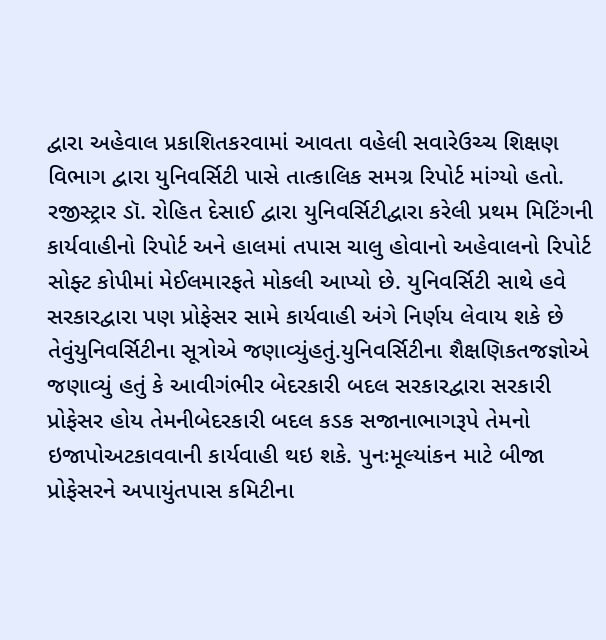દ્વારા અહેવાલ પ્રકાશિતકરવામાં આવતા વહેલી સવારેઉચ્ચ શિક્ષણ વિભાગ દ્વારા યુનિવર્સિટી પાસે તાત્કાલિક સમગ્ર રિપોર્ટ માંગ્યો હતો. રજીસ્ટ્રાર ડૉ. રોહિત દેસાઈ દ્વારા યુનિવર્સિટીદ્વારા કરેલી પ્રથમ મિટિંગની કાર્યવાહીનો રિપોર્ટ અને હાલમાં તપાસ ચાલુ હોવાનો અહેવાલનો રિપોર્ટ સોફ્ટ કોપીમાં મેઈલમારફતે મોકલી આપ્યો છે. યુનિવર્સિટી સાથે હવે સરકારદ્વારા પણ પ્રોફેસર સામે કાર્યવાહી અંગે નિર્ણય લેવાય શકે છે તેવુંયુનિવર્સિટીના સૂત્રોએ જણાવ્યુંહતું.યુનિવર્સિટીના શૈક્ષણિકતજજ્ઞોએ જણાવ્યું હતું કે આવીગંભીર બેદરકારી બદલ સરકારદ્વારા સરકારી પ્રોફેસર હોય તેમનીબેદરકારી બદલ કડક સજાનાભાગરૂપે તેમનો ઇજાપોઅટકાવવાની કાર્યવાહી થઇ શકે. પુનઃમૂલ્યાંકન માટે બીજા પ્રોફેસરને અપાયુંતપાસ કમિટીના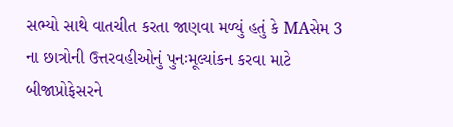સભ્યો સાથે વાતચીત કરતા જાણવા મળ્યું હતું કે MAસેમ 3 ના છાત્રોની ઉત્તરવહીઓનું પુનઃમૂલ્યાંકન કરવા માટે બીજાપ્રોફેસરને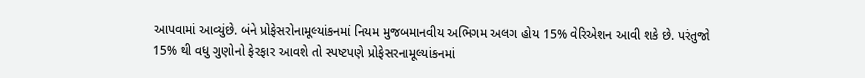આપવામાં આવ્યુંછે. બંને પ્રોફેસરોનામૂલ્યાંકનમાં નિયમ મુજબમાનવીય અભિગમ અલગ હોય 15% વેરિએશન આવી શકે છે. પરંતુજો 15% થી વધુ ગુણોનો ફેરફાર આવશે તો સ્પષ્ટપણે પ્રોફેસરનામૂલ્યાંકનમાં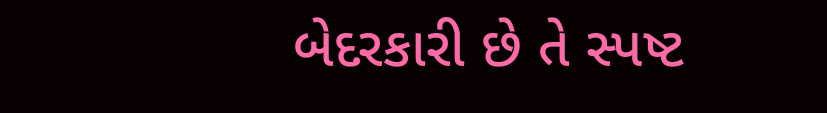બેદરકારી છે તે સ્પષ્ટ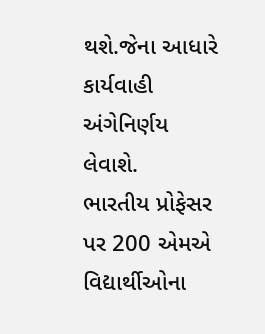થશે.જેના આધારે કાર્યવાહી અંગેનિર્ણય લેવાશે.
ભારતીય પ્રોફેસર પર 200 એમએ વિદ્યાર્થીઓના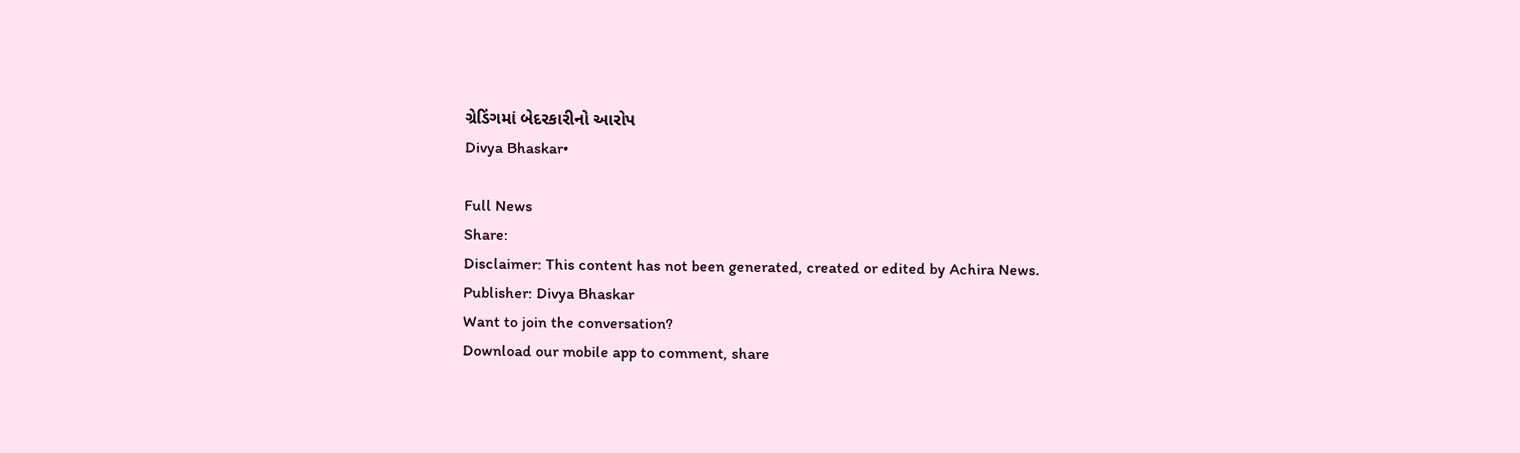ગ્રેડિંગમાં બેદરકારીનો આરોપ
Divya Bhaskar•

Full News
Share:
Disclaimer: This content has not been generated, created or edited by Achira News.
Publisher: Divya Bhaskar
Want to join the conversation?
Download our mobile app to comment, share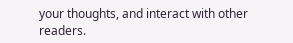your thoughts, and interact with other readers.